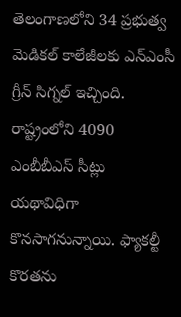తెలంగాణలోని 34 ప్రభుత్వ మెడికల్ కాలేజీలకు ఎన్ఎంసీ గ్రీన్ సిగ్నల్ ఇచ్చింది. రాష్ట్రంలోని 4090 ఎంబీబీఎస్ సీట్లు యథావిధిగా కొనసాగనున్నాయి. ఫ్యాకల్టీ కొరతను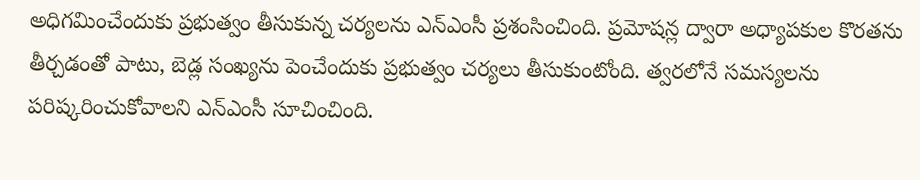అధిగమించేందుకు ప్రభుత్వం తీసుకున్న చర్యలను ఎన్ఎంసీ ప్రశంసించింది. ప్రమోషన్ల ద్వారా అధ్యాపకుల కొరతను తీర్చడంతో పాటు, బెడ్ల సంఖ్యను పెంచేందుకు ప్రభుత్వం చర్యలు తీసుకుంటోంది. త్వరలోనే సమస్యలను పరిష్కరించుకోవాలని ఎన్ఎంసీ సూచించింది.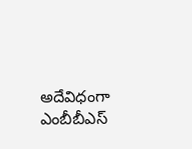అదేవిధంగా ఎంబీబీఎస్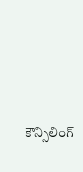కౌన్సిలింగ్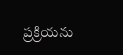ప్రక్రియను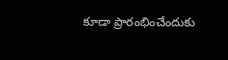కూడా ప్రారంభించేందుకు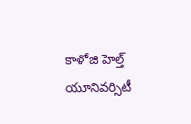కాళోజి హెల్త్ యూనివర్సిటీ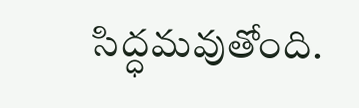సిద్ధమవుతోంది.